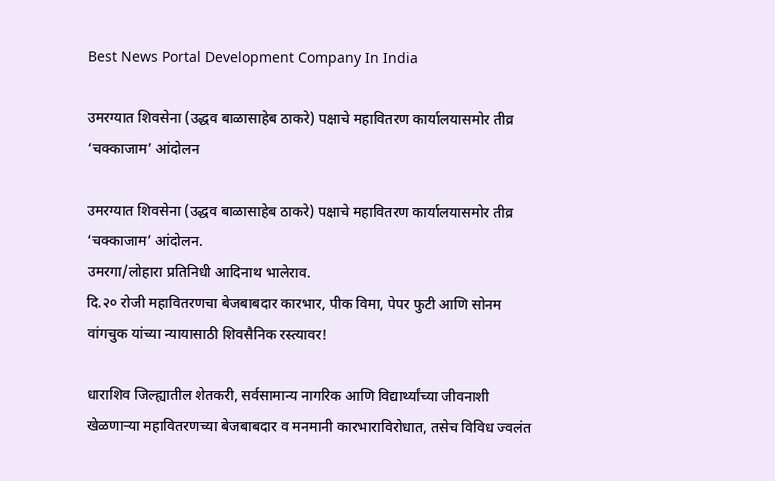Best News Portal Development Company In India

उमरग्यात शिवसेना (उद्धव बाळासाहेब ठाकरे) पक्षाचे महावितरण कार्यालयासमोर तीव्र ‘चक्काजाम’ आंदोलन

उमरग्यात शिवसेना (उद्धव बाळासाहेब ठाकरे) पक्षाचे महावितरण कार्यालयासमोर तीव्र ‘चक्काजाम’ आंदोलन.
उमरगा/लोहारा प्रतिनिधी आदिनाथ भालेराव.
दि.२० रोजी महावितरणचा बेजबाबदार कारभार, पीक विमा, पेपर फुटी आणि सोनम वांगचुक यांच्या न्यायासाठी शिवसैनिक रस्त्यावर!

धाराशिव जिल्ह्यातील शेतकरी, सर्वसामान्य नागरिक आणि विद्यार्थ्यांच्या जीवनाशी खेळणाऱ्या महावितरणच्या बेजबाबदार व मनमानी कारभाराविरोधात, तसेच विविध ज्वलंत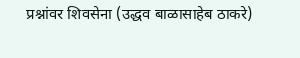प्रश्नांवर शिवसेना (उद्धव बाळासाहेब ठाकरे)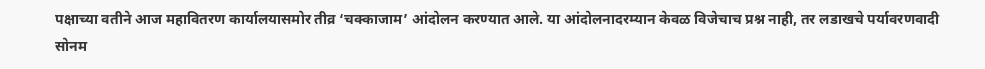पक्षाच्या वतीने आज महावितरण कार्यालयासमोर तीव्र ‘चक्काजाम’ आंदोलन करण्यात आले. या आंदोलनादरम्यान केवळ विजेचाच प्रश्न नाही, तर लडाखचे पर्यावरणवादी सोनम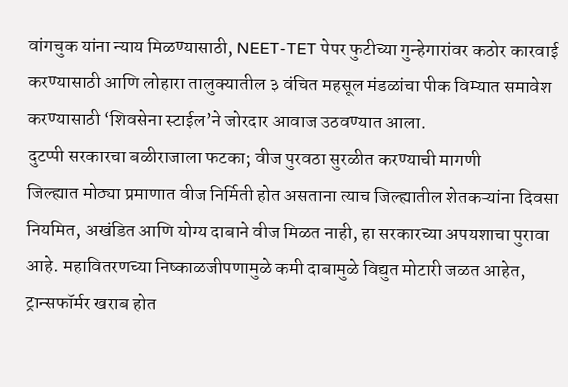वांगचुक यांना न्याय मिळण्यासाठी, NEET-TET पेपर फुटीच्या गुन्हेगारांवर कठोर कारवाई करण्यासाठी आणि लोहारा तालुक्यातील ३ वंचित महसूल मंडळांचा पीक विम्यात समावेश करण्यासाठी ‘शिवसेना स्टाईल’ने जोरदार आवाज उठवण्यात आला.
दुटप्पी सरकारचा बळीराजाला फटका; वीज पुरवठा सुरळीत करण्याची मागणी
जिल्ह्यात मोठ्या प्रमाणात वीज निर्मिती होत असताना त्याच जिल्ह्यातील शेतकऱ्यांना दिवसा नियमित, अखंडित आणि योग्य दाबाने वीज मिळत नाही, हा सरकारच्या अपयशाचा पुरावा आहे. महावितरणच्या निष्काळजीपणामुळे कमी दाबामुळे विद्युत मोटारी जळत आहेत, ट्रान्सफॉर्मर खराब होत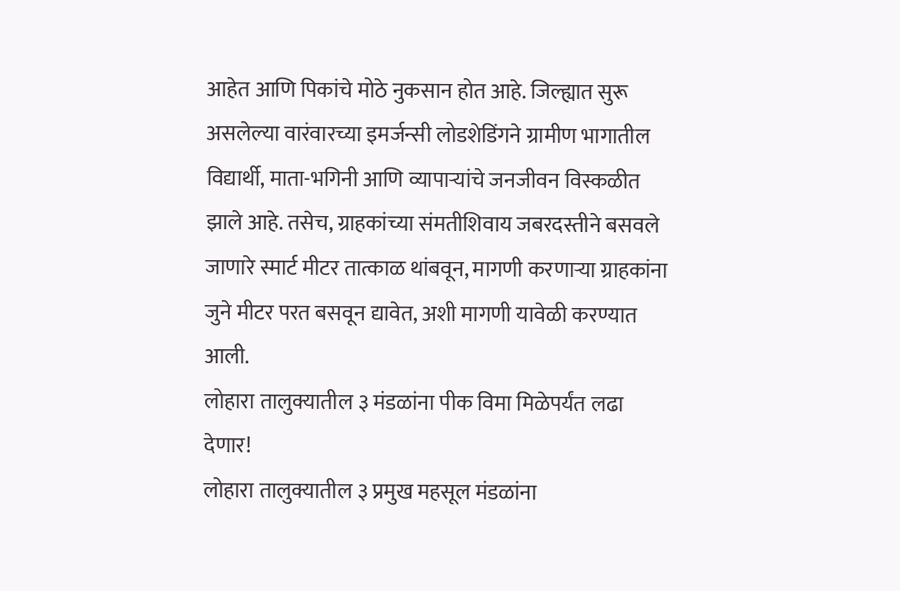आहेत आणि पिकांचे मोठे नुकसान होत आहे. जिल्ह्यात सुरू असलेल्या वारंवारच्या इमर्जन्सी लोडशेडिंगने ग्रामीण भागातील विद्यार्थी, माता-भगिनी आणि व्यापाऱ्यांचे जनजीवन विस्कळीत झाले आहे. तसेच, ग्राहकांच्या संमतीशिवाय जबरदस्तीने बसवले जाणारे स्मार्ट मीटर तात्काळ थांबवून, मागणी करणाऱ्या ग्राहकांना जुने मीटर परत बसवून द्यावेत, अशी मागणी यावेळी करण्यात आली.
लोहारा तालुक्यातील ३ मंडळांना पीक विमा मिळेपर्यंत लढा देणार!
लोहारा तालुक्यातील ३ प्रमुख महसूल मंडळांना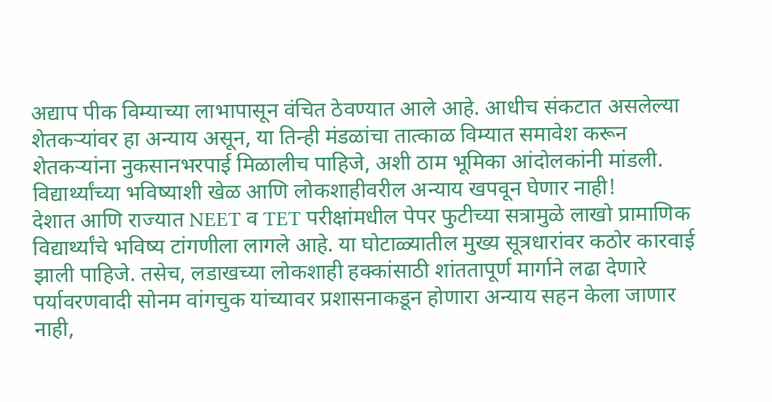अद्याप पीक विम्याच्या लाभापासून वंचित ठेवण्यात आले आहे. आधीच संकटात असलेल्या शेतकऱ्यांवर हा अन्याय असून, या तिन्ही मंडळांचा तात्काळ विम्यात समावेश करून शेतकऱ्यांना नुकसानभरपाई मिळालीच पाहिजे, अशी ठाम भूमिका आंदोलकांनी मांडली.
विद्यार्थ्यांच्या भविष्याशी खेळ आणि लोकशाहीवरील अन्याय खपवून घेणार नाही!
देशात आणि राज्यात NEET व TET परीक्षांमधील पेपर फुटीच्या सत्रामुळे लाखो प्रामाणिक विद्यार्थ्यांचे भविष्य टांगणीला लागले आहे. या घोटाळ्यातील मुख्य सूत्रधारांवर कठोर कारवाई झाली पाहिजे. तसेच, लडाखच्या लोकशाही हक्कांसाठी शांततापूर्ण मार्गाने लढा देणारे पर्यावरणवादी सोनम वांगचुक यांच्यावर प्रशासनाकडून होणारा अन्याय सहन केला जाणार नाही,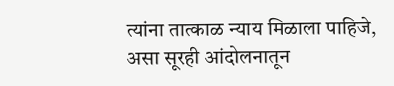त्यांना तात्काळ न्याय मिळाला पाहिजे, असा सूरही आंदोलनातून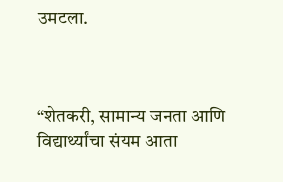उमटला.



“शेतकरी, सामान्य जनता आणि विद्यार्थ्यांचा संयम आता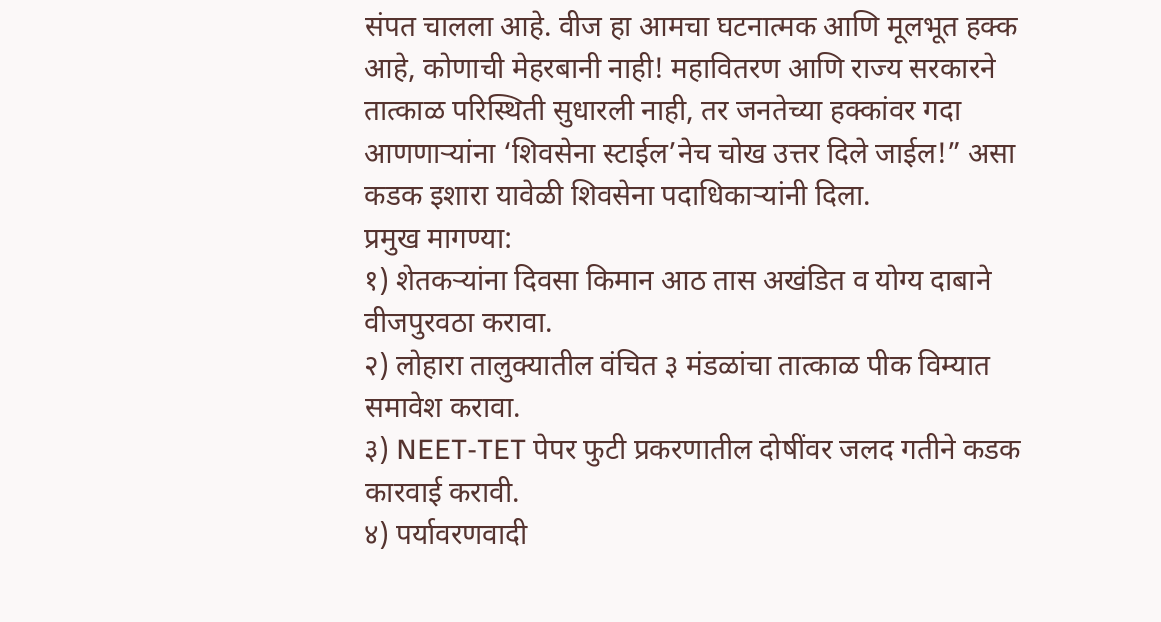संपत चालला आहे. वीज हा आमचा घटनात्मक आणि मूलभूत हक्क आहे, कोणाची मेहरबानी नाही! महावितरण आणि राज्य सरकारने तात्काळ परिस्थिती सुधारली नाही, तर जनतेच्या हक्कांवर गदा आणणाऱ्यांना ‘शिवसेना स्टाईल’नेच चोख उत्तर दिले जाईल!” असा कडक इशारा यावेळी शिवसेना पदाधिकाऱ्यांनी दिला.
प्रमुख मागण्या:
१) शेतकऱ्यांना दिवसा किमान आठ तास अखंडित व योग्य दाबाने वीजपुरवठा करावा.
२) लोहारा तालुक्यातील वंचित ३ मंडळांचा तात्काळ पीक विम्यात समावेश करावा.
३) NEET-TET पेपर फुटी प्रकरणातील दोषींवर जलद गतीने कडक कारवाई करावी.
४) पर्यावरणवादी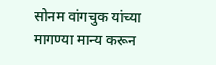सोनम वांगचुक यांच्या मागण्या मान्य करून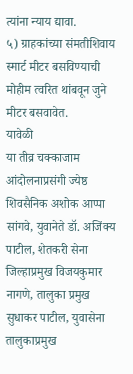त्यांना न्याय द्यावा.
५) ग्राहकांच्या संमतीशिवाय स्मार्ट मीटर बसविण्याची मोहीम त्वरित थांबवून जुने मीटर बसवावेत.
यावेळी
या तीव्र चक्काजाम आंदोलनाप्रसंगी ज्येष्ठ शिवसैनिक अशोक आप्पा सांगवे, युवानेते डॉ. अजिंक्य पाटील, शेतकरी सेना जिल्हाप्रमुख विजयकुमार नागणे, तालुका प्रमुख सुधाकर पाटील, युवासेना तालुकाप्रमुख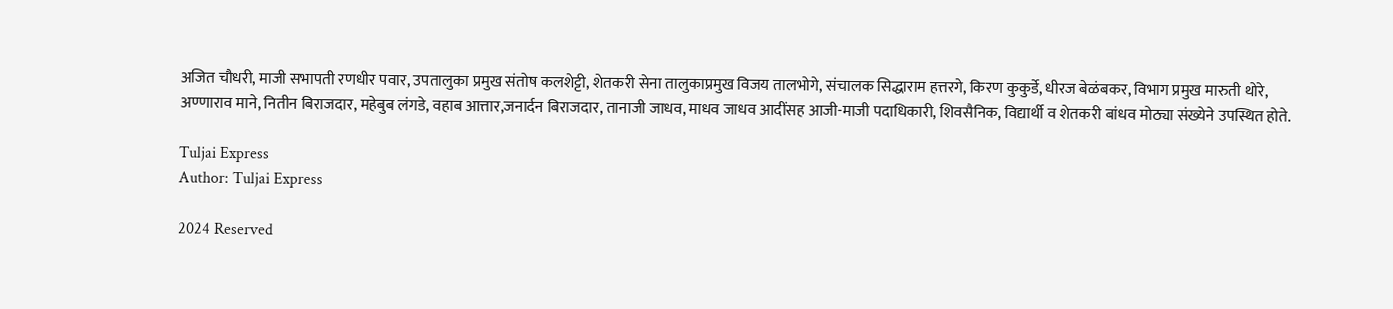अजित चौधरी, माजी सभापती रणधीर पवार, उपतालुका प्रमुख संतोष कलशेट्टी, शेतकरी सेना तालुकाप्रमुख विजय तालभोगे, संचालक सिद्धाराम हत्तरगे, किरण कुकुर्डे, धीरज बेळंबकर, विभाग प्रमुख मारुती थोरे, अण्णाराव माने, नितीन बिराजदार, महेबुब लंगडे, वहाब आत्तार,जनार्दन बिराजदार, तानाजी जाधव, माधव जाधव आदींसह आजी-माजी पदाधिकारी, शिवसैनिक, विद्यार्थी व शेतकरी बांधव मोठ्या संख्येने उपस्थित होते.

Tuljai Express
Author: Tuljai Express

2024 Reserved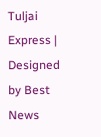Tuljai Express | Designed by Best News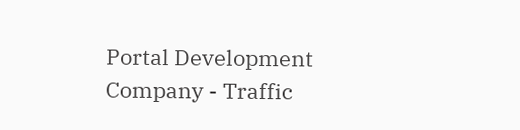Portal Development Company - Traffic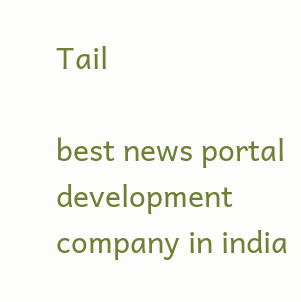Tail

best news portal development company in india